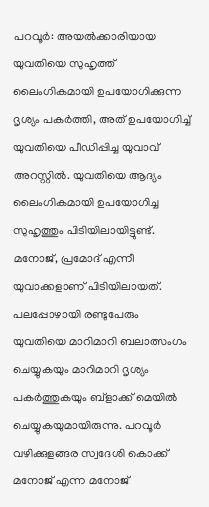പറവൂര്‍: അയല്‍ക്കാരിയായ യുവതിയെ സുഹൃത്ത് ലൈംഗികമായി ഉപയോഗിക്കുന്ന ദൃശ്യം പകര്‍ത്തി, അത് ഉപയോഗിച്ച് യുവതിയെ പീഡിപ്പിച്ച യുവാവ് അറസ്റ്റില്‍. യുവതിയെ ആദ്യം ലൈംഗികമായി ഉപയോഗിച്ച സുഹൃത്തും പിടിയിലായിട്ടുണ്ട്. മനോജ്, പ്രമോദ് എന്നീ യുവാക്കളാണ് പിടിയിലായത്. പലപ്പോഴായി രണ്ടുപേരും യുവതിയെ മാറിമാറി ബലാത്സംഗം ചെയ്യുകയും മാറിമാറി ദൃശ്യം പകര്‍ത്തുകയും ബ്‌ളാക്ക് മെയില്‍ ചെയ്യുകയുമായിരുന്നു. പറവൂര്‍ വഴിക്കുളങ്ങര സ്വദേശി കൊക്ക് മനോജ് എന്ന മനോജ്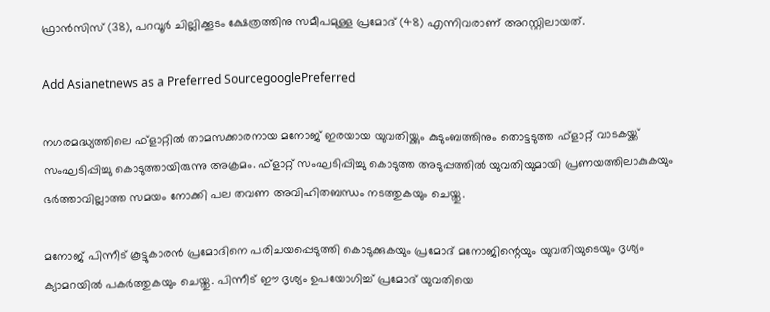ഫ്രാന്‍സിസ് (38), പറവൂര്‍ ചില്ലിക്കൂടം ക്ഷേത്രത്തിനു സമീപമുള്ള പ്രമോദ് (48) എന്നിവരാണ് അറസ്റ്റിലായത്.

Add Asianetnews as a Preferred SourcegooglePreferred

നഗരമദ്ധ്യത്തിലെ ഫ്‌ളാറ്റില്‍ താമസക്കാരനായ മനോജ് ഇരയായ യുവതിയ്ക്കും കുടുംബത്തിനും തൊട്ടടുത്ത ഫ്‌ളാറ്റ് വാടകയ്ക്ക് സംഘടിപ്പിച്ചു കൊടുത്തായിരുന്നു അക്രമം. ഫ്‌ളാറ്റ് സംഘടിപ്പിച്ചു കൊടുത്ത അടുപ്പത്തില്‍ യുവതിയുമായി പ്രണയത്തിലാകുകയും ഭര്‍ത്താവില്ലാത്ത സമയം നോക്കി പല തവണ അവിഹിതബന്ധം നടത്തുകയും ചെയ്തു.

മനോജ് പിന്നീട് കൂട്ടുകാരന്‍ പ്രമോദിനെ പരിചയപ്പെടുത്തി കൊടുക്കുകയും പ്രമോദ് മനോജിന്റെയും യുവതിയുടെയും ദൃശ്യം ക്യാമറയില്‍ പകര്‍ത്തുകയും ചെയ്തു. പിന്നീട് ഈ ദൃശ്യം ഉപയോഗിച്ച് പ്രമോദ് യുവതിയെ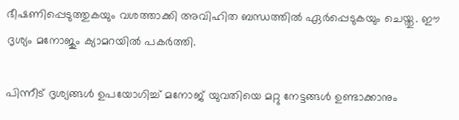ഭീഷണിപ്പെടുത്തുകയും വശത്താക്കി അവിഹിത ബന്ധത്തില്‍ ഏര്‍പ്പെടുകയും ചെയ്തു. ഈ ദൃശ്യം മനോജും ക്യാമറയില്‍ പകര്‍ത്തി.

പിന്നീട് ദൃശ്യങ്ങള്‍ ഉപയോഗിച്ച് മനോജ് യുവതിയെ മറ്റു നേട്ടങ്ങള്‍ ഉണ്ടാക്കാനും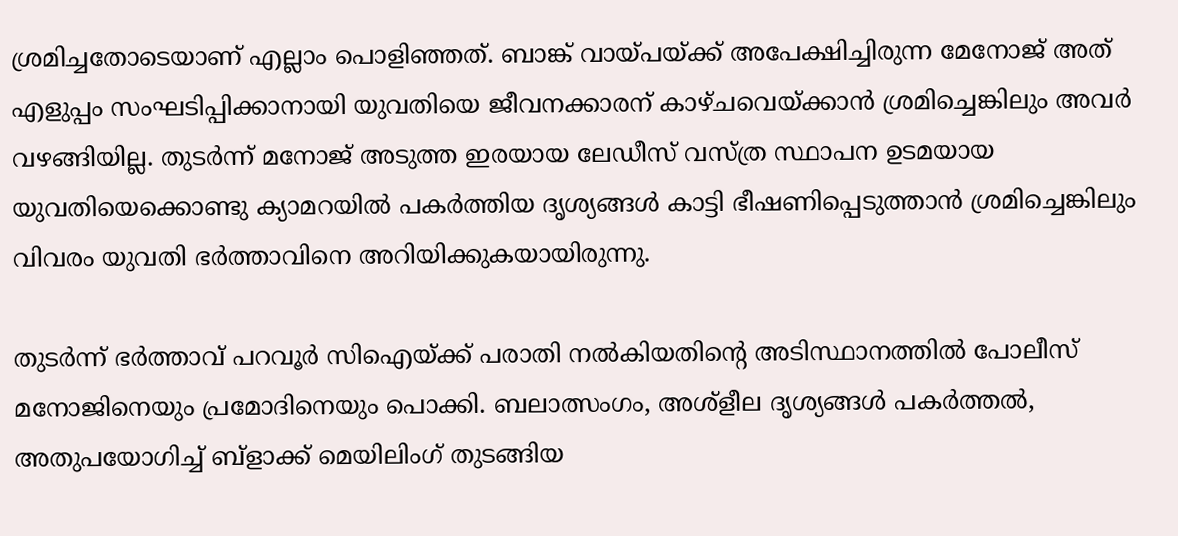ശ്രമിച്ചതോടെയാണ് എല്ലാം പൊളിഞ്ഞത്. ബാങ്ക് വായ്പയ്ക്ക് അപേക്ഷിച്ചിരുന്ന മേനോജ് അത് എളുപ്പം സംഘടിപ്പിക്കാനായി യുവതിയെ ജീവനക്കാരന് കാഴ്ചവെയ്ക്കാന്‍ ശ്രമിച്ചെങ്കിലും അവര്‍ വഴങ്ങിയില്ല. തുടര്‍ന്ന് മനോജ് അടുത്ത ഇരയായ ലേഡീസ് വസ്ത്ര സ്ഥാപന ഉടമയായ യുവതിയെക്കൊണ്ടു ക്യാമറയില്‍ പകര്‍ത്തിയ ദൃശ്യങ്ങള്‍ കാട്ടി ഭീഷണിപ്പെടുത്താന്‍ ശ്രമിച്ചെങ്കിലും വിവരം യുവതി ഭര്‍ത്താവിനെ അറിയിക്കുകയായിരുന്നു.

തുടര്‍ന്ന് ഭര്‍ത്താവ് പറവൂര്‍ സിഐയ്ക്ക് പരാതി നല്‍കിയതിന്‍റെ അടിസ്ഥാനത്തില്‍ പോലീസ് മനോജിനെയും പ്രമോദിനെയും പൊക്കി. ബലാത്സംഗം, അശ്‌ളീല ദൃശ്യങ്ങള്‍ പകര്‍ത്തല്‍, അതുപയോഗിച്ച് ബ്‌ളാക്ക് മെയിലിംഗ് തുടങ്ങിയ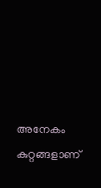അനേകം കുറ്റങ്ങളാണ്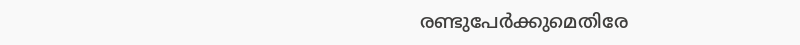രണ്ടുപേര്‍ക്കുമെതിരേ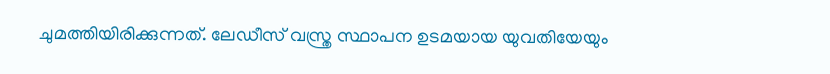ചുമത്തിയിരിക്കുന്നത്. ലേഡീസ് വസ്ത്ര സ്ഥാപന ഉടമയായ യുവതിയേയും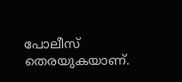പോലീസ് തെരയുകയാണ്.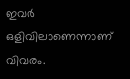ഇവര്‍ ഒളിവിലാണെന്നാണ് വിവരം.